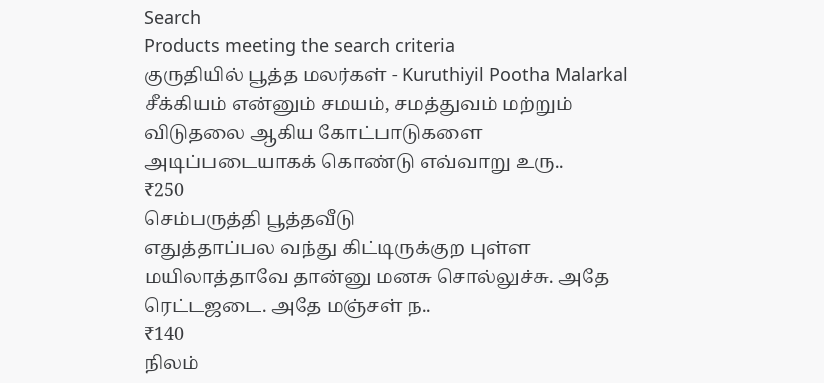Search
Products meeting the search criteria
குருதியில் பூத்த மலர்கள் - Kuruthiyil Pootha Malarkal
சீக்கியம் என்னும் சமயம், சமத்துவம் மற்றும் விடுதலை ஆகிய கோட்பாடுகளை அடிப்படையாகக் கொண்டு எவ்வாறு உரு..
₹250
செம்பருத்தி பூத்தவீடு
எதுத்தாப்பல வந்து கிட்டிருக்குற புள்ள மயிலாத்தாவே தான்னு மனசு சொல்லுச்சு. அதே ரெட்டஜடை. அதே மஞ்சள் ந..
₹140
நிலம்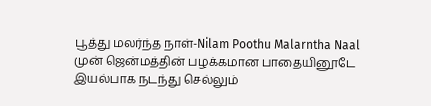பூத்து மலர்ந்த நாள்-Nilam Poothu Malarntha Naal
முன் ஜென்மத்தின் பழக்கமான பாதையினூடே இயல்பாக நடந்து செல்லும்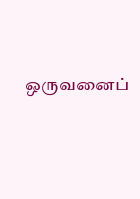ஒருவனைப்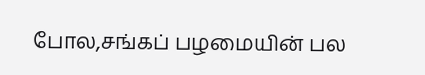போல,சங்கப் பழமையின் பல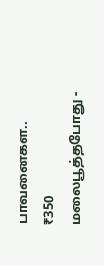பாவனைகள..
₹350
மலைபூத்தபோது -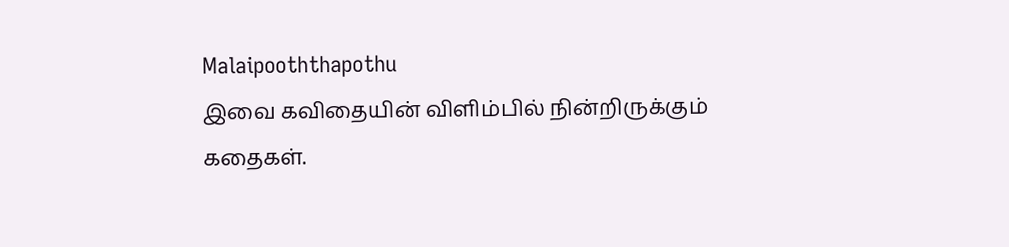Malaipooththapothu
இவை கவிதையின் விளிம்பில் நின்றிருக்கும் கதைகள்.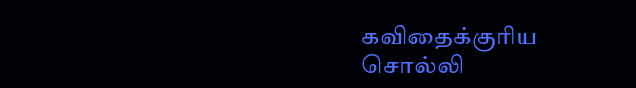கவிதைக்குரிய சொல்லி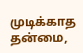முடிக்காத தன்மை,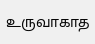உருவாகாத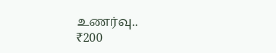உணர்வு..
₹200